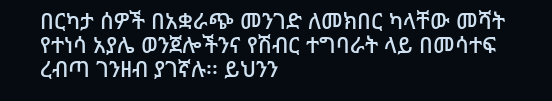በርካታ ሰዎች በአቋራጭ መንገድ ለመክበር ካላቸው መሻት የተነሳ አያሌ ወንጀሎችንና የሽብር ተግባራት ላይ በመሳተፍ ረብጣ ገንዘብ ያገኛሉ፡፡ ይህንን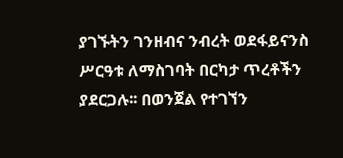ያገኙትን ገንዘብና ንብረት ወደፋይናንስ ሥርዓቱ ለማስገባት በርካታ ጥረቶችን ያደርጋሉ፡፡ በወንጀል የተገኘን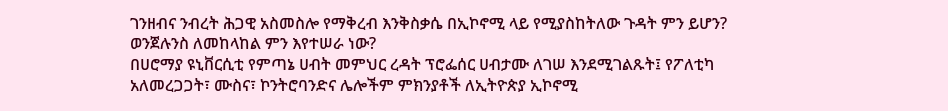ገንዘብና ንብረት ሕጋዊ አስመስሎ የማቅረብ እንቅስቃሴ በኢኮኖሚ ላይ የሚያስከትለው ጉዳት ምን ይሆን? ወንጀሉንስ ለመከላከል ምን እየተሠራ ነው?
በሀሮማያ ዩኒቨርሲቲ የምጣኔ ሀብት መምህር ረዳት ፕሮፌሰር ሀብታሙ ለገሠ እንደሚገልጹት፤ የፖለቲካ አለመረጋጋት፣ ሙስና፣ ኮንትሮባንድና ሌሎችም ምክንያቶች ለኢትዮጵያ ኢኮኖሚ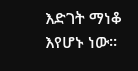እድገት ማነቆ እየሆኑ ነው።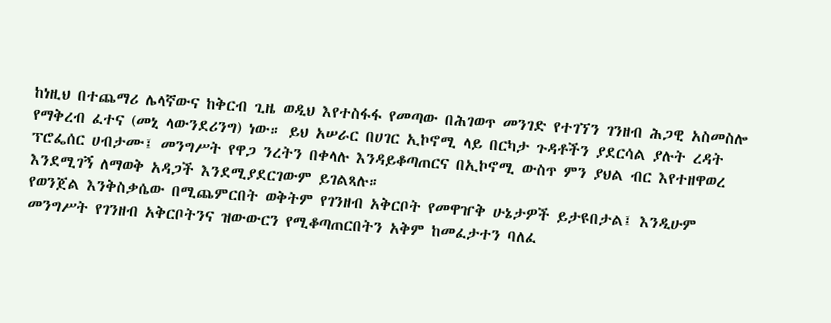ከነዚህ በተጨማሪ ሌላኛውና ከቅርብ ጊዜ ወዲህ እየተስፋፋ የመጣው በሕገወጥ መንገድ የተገኘን ገንዘብ ሕጋዊ አስመስሎ የማቅረብ ፈተና (መኒ ላውንደሪንግ) ነው። ይህ አሠራር በሀገር ኢኮኖሚ ላይ በርካታ ጉዳቶችን ያደርሳል ያሉት ረዳት ፕሮፌሰር ሀብታሙ፤ መንግሥት የዋጋ ንረትን በቀላሉ እንዳይቆጣጠርና በኢኮኖሚ ውስጥ ምን ያህል ብር እየተዘዋወረ እንደሚገኝ ለማወቅ አዳጋች እንደሚያደርገውም ይገልጻሉ።
የወንጀል እንቅስቃሴው በሚጨምርበት ወቅትም የገንዘብ አቅርቦት የመዋዠቅ ሁኔታዎች ይታዩበታል፤ እንዲሁም መንግሥት የገንዘብ አቅርቦትንና ዝውውርን የሚቆጣጠርበትን አቅም ከመፈታተን ባለፈ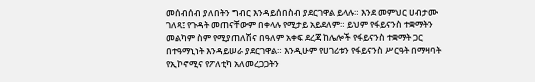መሰብሰብ ያለበትን ግብር እንዳይሰበስብ ያደርገዋል ይላሉ። እንደ መምህር ሀብታሙ ገለጻ፤ የጉዳት መጠናቸውም በቀላሉ የሚታይ አይደለም። ይህም የፋይናንስ ተቋማትን መልካም ስም የሚያጠለሽና በዓለም አቀፍ ደረጃ ከሌሎች የፋይናንስ ተቋማት ጋር በተዓማኒነት እንዳይሠራ ያደርገዋል። እንዲሁም የሀገሪቱን የፋይናንስ ሥርዓት በማዛባት የኢኮኖሚና የፖለቲካ አለመረጋጋትን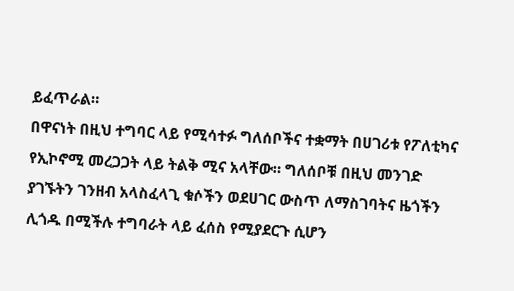ይፈጥራል።
በዋናነት በዚህ ተግባር ላይ የሚሳተፉ ግለሰቦችና ተቋማት በሀገሪቱ የፖለቲካና የኢኮኖሚ መረጋጋት ላይ ትልቅ ሚና አላቸው። ግለሰቦቹ በዚህ መንገድ ያገኙትን ገንዘብ አላስፈላጊ ቁሶችን ወደሀገር ውስጥ ለማስገባትና ዜጎችን ሊጎዱ በሚችሉ ተግባራት ላይ ፈሰስ የሚያደርጉ ሲሆን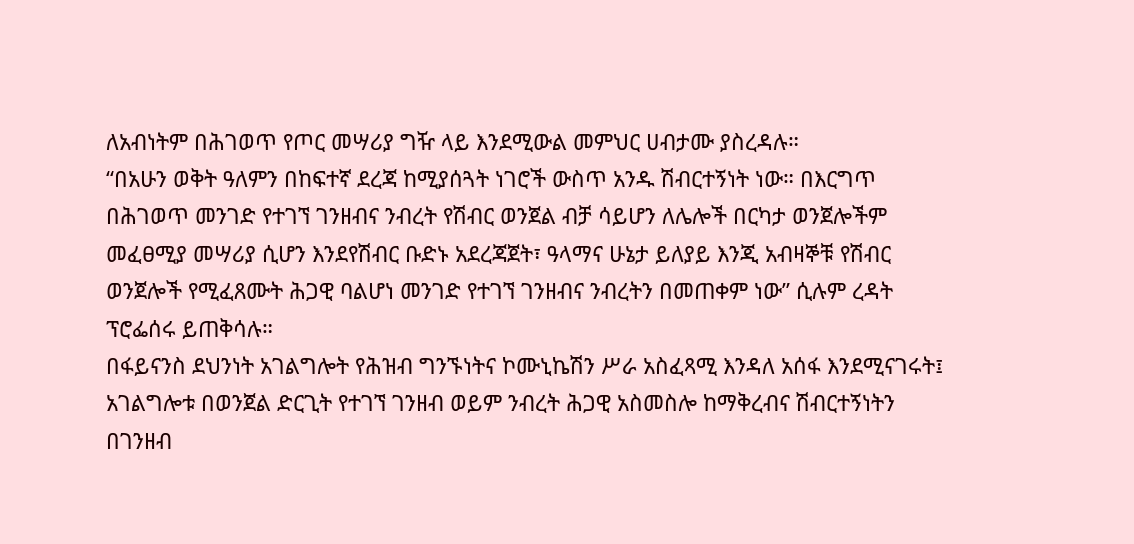ለአብነትም በሕገወጥ የጦር መሣሪያ ግዥ ላይ እንደሚውል መምህር ሀብታሙ ያስረዳሉ።
“በአሁን ወቅት ዓለምን በከፍተኛ ደረጃ ከሚያሰጓት ነገሮች ውስጥ አንዱ ሽብርተኝነት ነው። በእርግጥ በሕገወጥ መንገድ የተገኘ ገንዘብና ንብረት የሽብር ወንጀል ብቻ ሳይሆን ለሌሎች በርካታ ወንጀሎችም መፈፀሚያ መሣሪያ ሲሆን እንደየሽብር ቡድኑ አደረጃጀት፣ ዓላማና ሁኔታ ይለያይ እንጂ አብዛኞቹ የሽብር ወንጀሎች የሚፈጸሙት ሕጋዊ ባልሆነ መንገድ የተገኘ ገንዘብና ንብረትን በመጠቀም ነው” ሲሉም ረዳት ፕሮፌሰሩ ይጠቅሳሉ።
በፋይናንስ ደህንነት አገልግሎት የሕዝብ ግንኙነትና ኮሙኒኬሽን ሥራ አስፈጻሚ እንዳለ አሰፋ እንደሚናገሩት፤ አገልግሎቱ በወንጀል ድርጊት የተገኘ ገንዘብ ወይም ንብረት ሕጋዊ አስመስሎ ከማቅረብና ሽብርተኝነትን በገንዘብ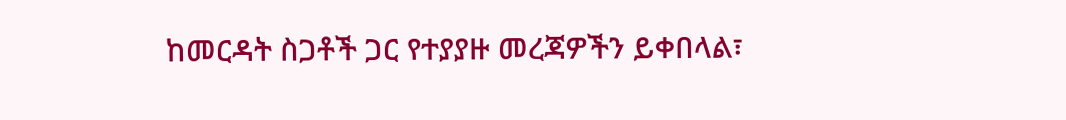ከመርዳት ስጋቶች ጋር የተያያዙ መረጃዎችን ይቀበላል፣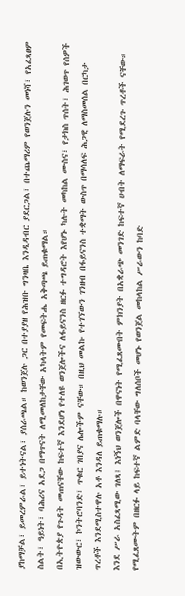ያከማቻል፣ ይመረምራል፣ ይተነትናል፣ ያሰራጫል። ከወንጀሉ ጋር በተያያዘ የሕዝቡ ግንዛቤ እንዲዳብር ያደርጋል፣ በተጨማሪም የወንጀሉን መነሻ፣ የአፈጻፀም ስልት፣ ዓይነት፣ ባሕሪና አደጋ በማጥናት ለሚመለከታቸው አካላትም የመፍትሔ አቅጣጫ ይጠቁማል።
በኢትዮጵያ የጉዳት መጠናቸው ከፍተኛ እንደሆነ የተለዩ ወንጀሎችና ለፋይናንስ ዘርፉ ተግዳሮት እየሆኑ ካሉት መካከል ሙስና፣ የታክስ ጥሰት፣ ሕገወጥ የሰዎች ዝውውር፣ ኮንትሮባንድ፣ ጥቁር ገበያና ሌሎችም ናቸው። በዚህ መልኩ የተገኘውን ገንዘብ በፋይናንስ ተቋማት ውስጥ በማሳለፍ ሕጋዊ ለማስመሰል በርካታ ጥረቶች እንደሚስተዋሉ አቶ እንዳለ ይጠቁማሉ።
እንደ ሥራ አስፈጻሚው ገለጻ፤ እነኝህ ወንጀሎች በዋናነት የሚፈጸሙበት ምክንያት በአቋራጭ መንገድ ከፍተኛ ሀብት ለማፍራት የሚደረጉ ጥረቶች ናቸው። የሚፈጸሙትም በዘርፉ ላይ ከፍተኛ ልምድ ባላቸው ግለሰቦች መሆኑ የወንጀል መከላከል ሥራውን ከባድ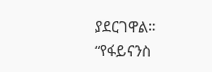ያደርገዋል።
“የፋይናንስ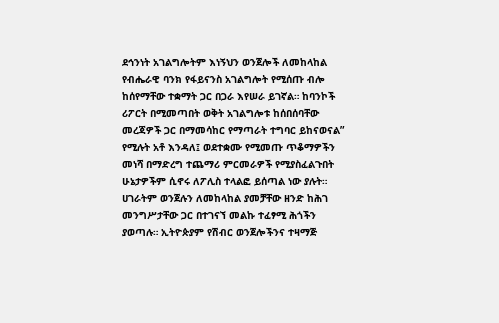ደኅንነት አገልግሎትም እነኝህን ወንጀሎች ለመከላከል የብሔራዊ ባንክ የፋይናንስ አገልግሎት የሚሰጡ ብሎ ከሰየማቸው ተቋማት ጋር በጋራ እየሠራ ይገኛል። ከባንኮች ሪፖርት በሚመጣበት ወቅት አገልግሎቱ ከሰበሰባቸው መረጃዎች ጋር በማመሳከር የማጣራት ተግባር ይከናወናል” የሚሉት አቶ እንዳለ፤ ወደተቋሙ የሚመጡ ጥቆማዎችን መነሻ በማድረግ ተጨማሪ ምርመራዎች የሚያስፈልጉበት ሁኔታዎችም ሲኖሩ ለፖሊስ ተላልፎ ይሰጣል ነው ያሉት።
ሀገራትም ወንጀሉን ለመከላከል ያመቻቸው ዘንድ ከሕገ መንግሥታቸው ጋር በተገናኘ መልኩ ተፈፃሚ ሕጎችን ያወጣሉ። ኢትዮጵያም የሽብር ወንጀሎችንና ተዛማጅ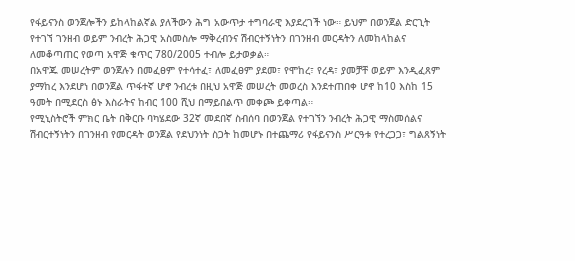የፋይናንስ ወንጀሎችን ይከላከልኛል ያለችውን ሕግ አውጥታ ተግባራዊ እያደረገች ነው። ይህም በወንጀል ድርጊት የተገኘ ገንዘብ ወይም ንብረት ሕጋዊ አስመስሎ ማቅረብንና ሽብርተኝነትን በገንዘብ መርዳትን ለመከላከልና ለመቆጣጠር የወጣ አዋጅ ቁጥር 780/2005 ተብሎ ይታወቃል።
በአዋጁ መሠረትም ወንጀሉን በመፈፀም የተሳተፈ፣ ለመፈፀም ያደመ፣ የሞከረ፣ የረዳ፣ ያመቻቸ ወይም እንዲፈጸም ያማከረ እንደሆነ በወንጀል ጥፋተኛ ሆኖ ንብረቱ በዚህ አዋጅ መሠረት መወረስ እንደተጠበቀ ሆኖ ከ10 እስከ 15 ዓመት በሚደርስ ፅኑ እስራትና ከብር 100 ሺህ በማይበልጥ መቀጮ ይቀጣል።
የሚኒስትሮች ምክር ቤት በቅርቡ ባካሄደው 32ኛ መደበኛ ስብሰባ በወንጀል የተገኘን ንብረት ሕጋዊ ማስመሰልና ሽብርተኝነትን በገንዘብ የመርዳት ወንጀል የደህንነት ስጋት ከመሆኑ በተጨማሪ የፋይናንስ ሥርዓቱ የተረጋጋ፣ ግልጸኝነት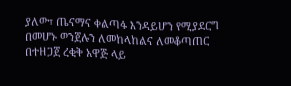ያለው፣ ጤናማና ቀልጣፋ እንዳይሆን የሚያደርግ በመሆኑ ወንጀሉን ለመከላከልና ለመቆጣጠር በተዘጋጀ ረቂቅ አዋጅ ላይ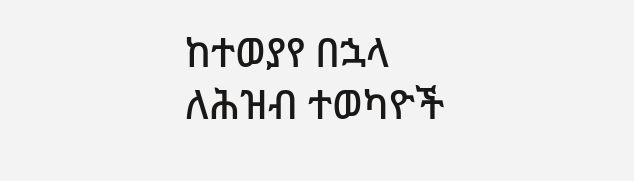ከተወያየ በኋላ ለሕዝብ ተወካዮች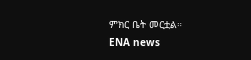ምክር ቤት መርቷል።
ENA news